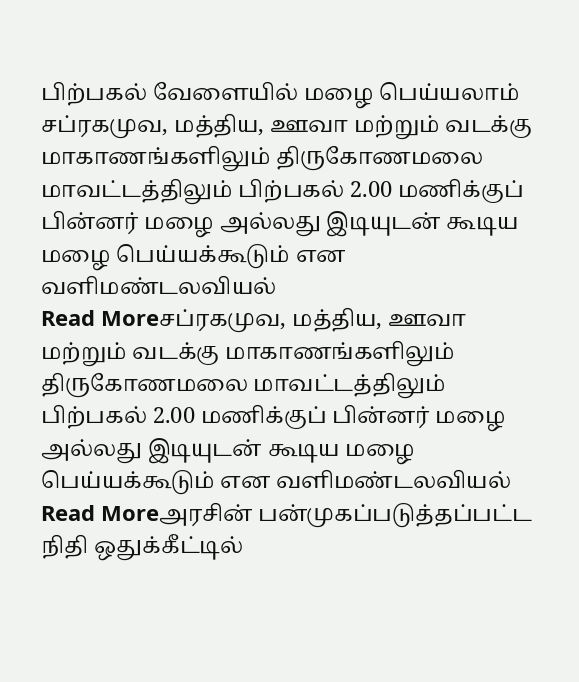பிற்பகல் வேளையில் மழை பெய்யலாம்
சப்ரகமுவ, மத்திய, ஊவா மற்றும் வடக்கு மாகாணங்களிலும் திருகோணமலை மாவட்டத்திலும் பிற்பகல் 2.00 மணிக்குப் பின்னர் மழை அல்லது இடியுடன் கூடிய மழை பெய்யக்கூடும் என வளிமண்டலவியல்
Read Moreசப்ரகமுவ, மத்திய, ஊவா மற்றும் வடக்கு மாகாணங்களிலும் திருகோணமலை மாவட்டத்திலும் பிற்பகல் 2.00 மணிக்குப் பின்னர் மழை அல்லது இடியுடன் கூடிய மழை பெய்யக்கூடும் என வளிமண்டலவியல்
Read Moreஅரசின் பன்முகப்படுத்தப்பட்ட நிதி ஒதுக்கீட்டில்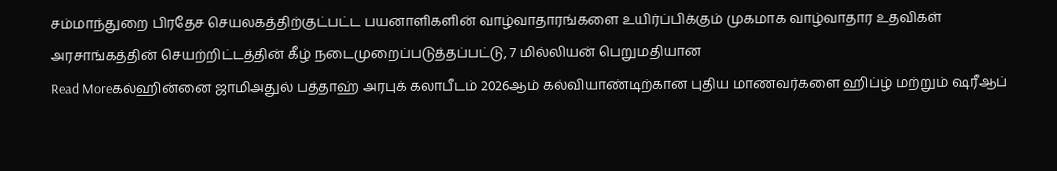சம்மாந்துறை பிரதேச செயலகத்திற்குட்பட்ட பயனாளிகளின் வாழ்வாதாரங்களை உயிர்ப்பிக்கும் முகமாக வாழ்வாதார உதவிகள் அரசாங்கத்தின் செயற்றிட்டத்தின் கீழ் நடைமுறைப்படுத்தப்பட்டு, 7 மில்லியன் பெறுமதியான
Read Moreகல்ஹின்னை ஜாமிஅதுல் பத்தாஹ் அரபுக் கலாபீடம் 2026ஆம் கல்வியாண்டிற்கான புதிய மாணவர்களை ஹிப்ழ் மற்றும் ஷரீஆப்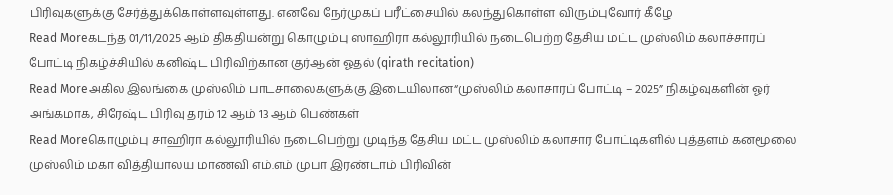பிரிவுகளுக்கு சேர்த்துக்கொள்ளவுள்ளது. எனவே நேர்முகப் பரீட்சையில் கலந்துகொள்ள விரும்புவோர் கீழே
Read Moreகடந்த 01/11/2025 ஆம் திகதியன்று கொழும்பு ஸாஹிரா கல்லூரியில் நடைபெற்ற தேசிய மட்ட முஸ்லிம் கலாச்சாரப் போட்டி நிகழ்ச்சியில் கனிஷ்ட பிரிவிற்கான குர்ஆன் ஓதல் (qirath recitation)
Read Moreஅகில இலங்கை முஸ்லிம் பாடசாலைகளுக்கு இடையிலான“முஸ்லிம் கலாசாரப் போட்டி – 2025” நிகழ்வுகளின் ஓர் அங்கமாக, சிரேஷ்ட பிரிவு தரம் 12 ஆம் 13 ஆம் பெண்கள்
Read Moreகொழும்பு சாஹிரா கல்லூரியில் நடைபெற்று முடிந்த தேசிய மட்ட முஸ்லிம் கலாசார போட்டிகளில் புத்தளம் கனமூலை முஸ்லிம் மகா வித்தியாலய மாணவி எம்.எம் முபா இரண்டாம் பிரிவின்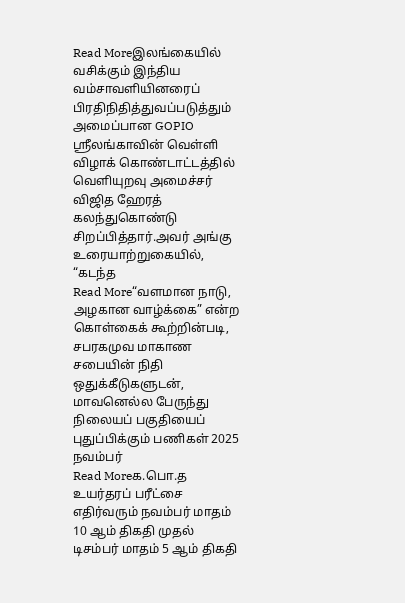Read Moreஇலங்கையில் வசிக்கும் இந்திய வம்சாவளியினரைப் பிரதிநிதித்துவப்படுத்தும் அமைப்பான GOPIO ஸ்ரீலங்காவின் வெள்ளி விழாக் கொண்டாட்டத்தில் வெளியுறவு அமைச்சர் விஜித ஹேரத் கலந்துகொண்டு சிறப்பித்தார்.அவர் அங்கு உரையாற்றுகையில், “கடந்த
Read More“வளமான நாடு, அழகான வாழ்க்கை” என்ற கொள்கைக் கூற்றின்படி, சபரகமுவ மாகாண சபையின் நிதி ஒதுக்கீடுகளுடன், மாவனெல்ல பேருந்து நிலையப் பகுதியைப் புதுப்பிக்கும் பணிகள் 2025 நவம்பர்
Read Moreக.பொ.த உயர்தரப் பரீட்சை எதிர்வரும் நவம்பர் மாதம் 10 ஆம் திகதி முதல் டிசம்பர் மாதம் 5 ஆம் திகதி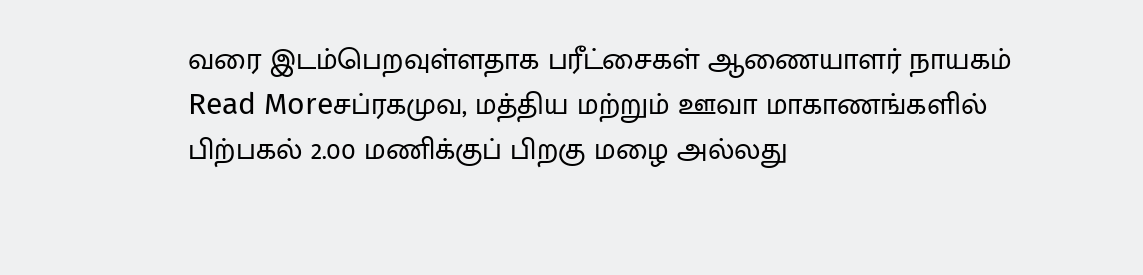வரை இடம்பெறவுள்ளதாக பரீட்சைகள் ஆணையாளர் நாயகம்
Read Moreசப்ரகமுவ, மத்திய மற்றும் ஊவா மாகாணங்களில் பிற்பகல் 2.00 மணிக்குப் பிறகு மழை அல்லது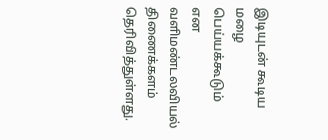இடியுடன் கூடிய மழை பெய்யக்கூடும் என வளிமண்டலவியல் திணைக்களம் தெரிவித்துள்ளது.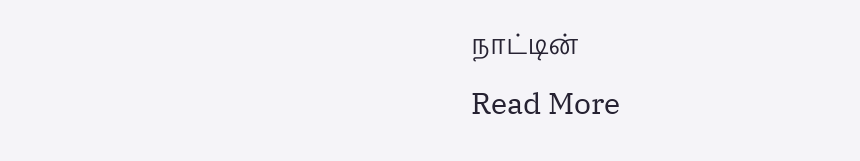நாட்டின்
Read More